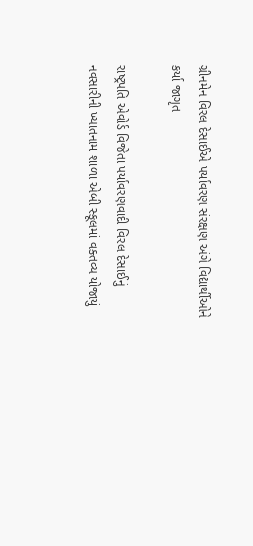ગ્રીનમેન વિરલ દેસાઈએ પર્યાવરણ સંરક્ષણ અંગે વિદ્યાર્થીઓને કર્યા જાગૃત

રાષ્ટ્રપતિ એવોર્ડ વિજેતા પર્યાવરણવાદી વિરલ દેસાઈનું નવસારીની ખ્યાતનામ શાળા એબી સ્કૂલમાં વક્તવ્ય યોજાયું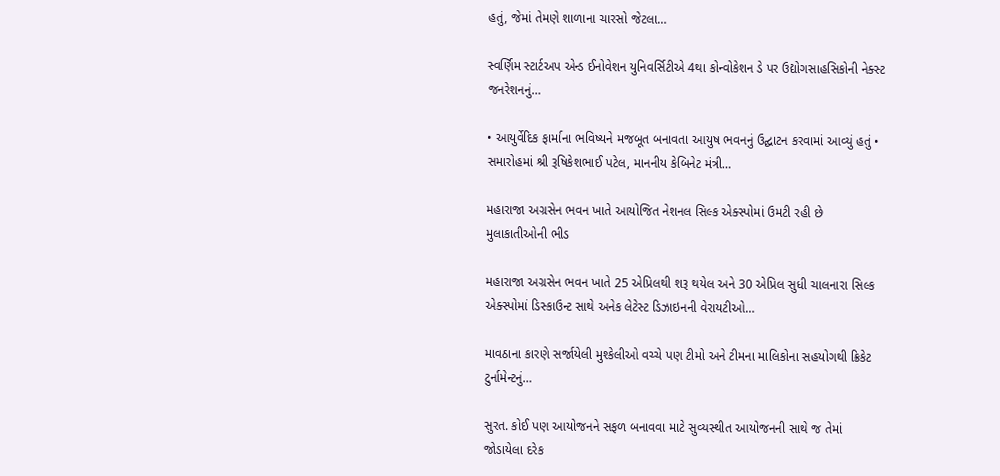હતું, જેમાં તેમણે શાળાના ચારસો જેટલા…

સ્વર્ણિમ સ્ટાર્ટઅપ એન્ડ ઈનોવેશન યુનિવર્સિટીએ 4થા કોન્વોકેશન ડે પર ઉદ્યોગસાહસિકોની નેક્સ્ટ જનરેશનનું…

• આયુર્વેદિક ફાર્માના ભવિષ્યને મજબૂત બનાવતા આયુષ ભવનનું ઉદ્ઘાટન કરવામાં આવ્યું હતું • સમારોહમાં શ્રી રૂષિકેશભાઈ પટેલ, માનનીય કેબિનેટ મંત્રી…

મહારાજા અગ્રસેન ભવન ખાતે આયોજિત નેશનલ સિલ્ક એક્સ્પોમાં ઉમટી રહી છે મુલાકાતીઓની ભીડ

મહારાજા અગ્રસેન ભવન ખાતે 25 એપ્રિલથી શરૂ થયેલ અને 30 એપ્રિલ સુધી ચાલનારા સિલ્ક એક્સ્પોમાં ડિસ્કાઉન્ટ સાથે અનેક લેટેસ્ટ ડિઝાઇનની વેરાયટીઓ…

માવઠાના કારણે સર્જાયેલી મુશ્કેલીઓ વચ્ચે પણ ટીમો અને ટીમના માલિકોના સહયોગથી ક્રિકેટ ટુર્નામેન્ટનું…

સુરત. કોઈ પણ આયોજનને સફળ બનાવવા માટે સુવ્યસ્થીત આયોજનની સાથે જ તેમાં જોડાયેલા દરેક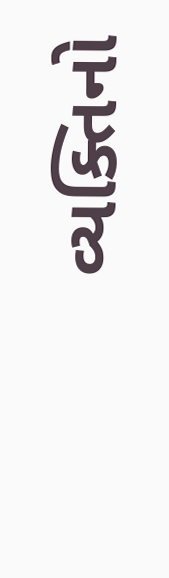વ્યક્તિનો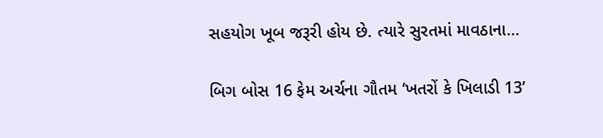સહયોગ ખૂબ જરૂરી હોય છે. ત્યારે સુરતમાં માવઠાના…

બિગ બોસ 16 ફેમ અર્ચના ગૌતમ ‘ખતરોં કે ખિલાડી 13’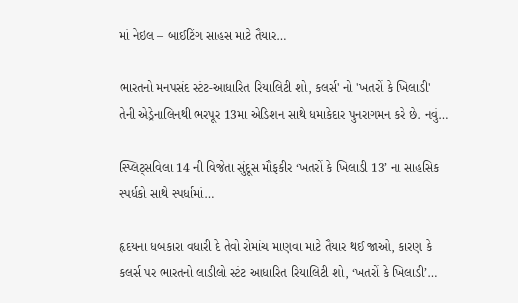માં નેઇલ – બાઈટિંગ સાહસ માટે તૈયાર…

ભારતનો મનપસંદ સ્ટંટ-આધારિત રિયાલિટી શો, કલર્સ' નો 'ખતરોં કે ખિલાડી' તેની એડ્રેનાલિનથી ભરપૂર 13મા એડિશન સાથે ધમાકેદાર પુનરાગમન કરે છે. નવું…

સ્પ્લિટ્સવિલા 14 ની વિજેતા સુંદૂસ મૌફકીર ‘ખતરોં કે ખિલાડી 13’ ના સાહસિક સ્પર્ધકો સાથે સ્પર્ધામાં…

હૃદયના ધબકારા વધારી દે તેવો રોમાંચ માણવા માટે તૈયાર થઈ જાઓ, કારણ કે કલર્સ પર ભારતનો લાડીલો સ્ટંટ આધારિત રિયાલિટી શો, ‘ખતરોં કે ખિલાડી’…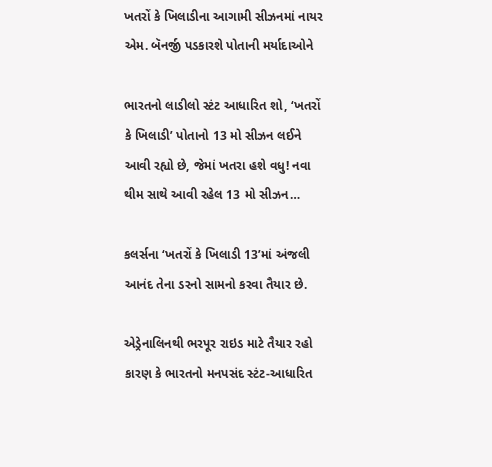ખતરોં કે ખિલાડીના આગામી સીઝનમાં નાયર એમ. બૅનર્જી પડકારશે પોતાની મર્યાદાઓને

ભારતનો લાડીલો સ્ટંટ આધારિત શો, ‘ખતરોં કે ખિલાડી’ પોતાનો 13 મો સીઝન લઈને આવી રહ્યો છે, જેમાં ખતરા હશે વધુ! નવા થીમ સાથે આવી રહેલ 13 મો સીઝન…

કલર્સના ‘ખતરોં કે ખિલાડી 13’માં અંજલી આનંદ તેના ડરનો સામનો કરવા તૈયાર છે.

એડ્રેનાલિનથી ભરપૂર રાઇડ માટે તૈયાર રહો કારણ કે ભારતનો મનપસંદ સ્ટંટ-આધારિત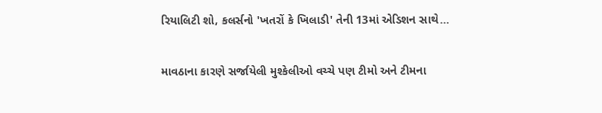રિયાલિટી શો, કલર્સનો 'ખતરોં કે ખિલાડી' તેની 13માં એડિશન સાથે…

માવઠાના કારણે સર્જાયેલી મુશ્કેલીઓ વચ્ચે પણ ટીમો અને ટીમના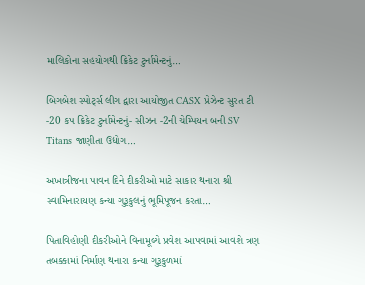માલિકોના સહયોગથી ક્રિકેટ ટુર્નામેન્ટનું…

બિગબેશ સ્પોર્ટ્સ લીગ દ્વારા આયોજીત CASX પ્રેઝેન્ટ સુરત ટી -20 કપ ક્રિકેટ ટુર્નામેન્ટનું- સીઝન -2ની ચેમ્પિયન બની SV Titans જાણીતા ઉદ્યોગ…

અખાત્રીજના પાવન દિને દીકરીઓ માટે સાકાર થનારા શ્રી સ્વામિનારાયણ કન્યા ગુરૂકુલનું ભૂમિપૂજન કરતા…

પિતાવિહોણી દીકરીઓને વિનામૂલ્યે પ્રવેશ આપવામાં આવશે ત્રણ તબક્કામાં નિર્માણ થનારા કન્યા ગુરૂકુળમાં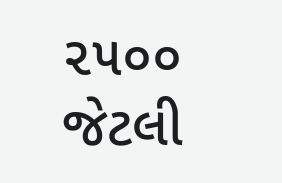૨૫૦૦ જેટલી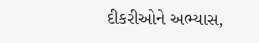દીકરીઓને અભ્યાસ,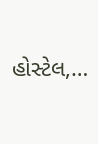હોસ્ટેલ,…